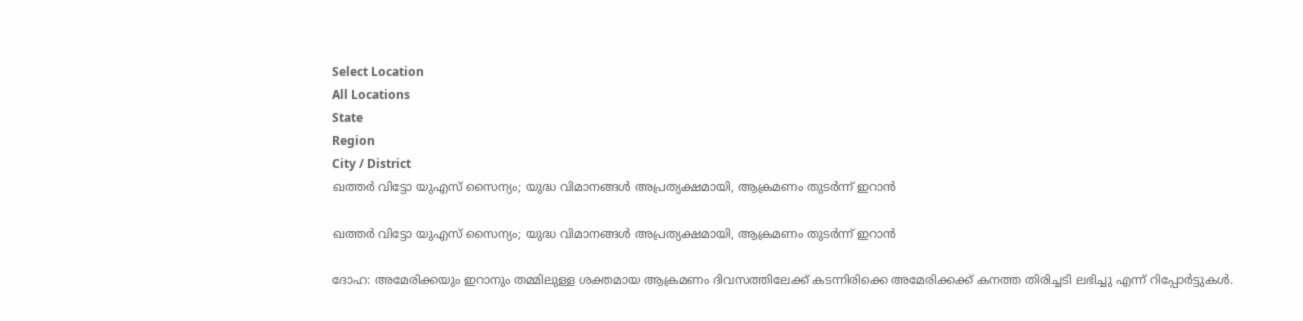Select Location
All Locations
State
Region
City / District
ഖത്തര്‍ വിട്ടോ യുഎസ് സൈന്യം; യുദ്ധ വിമാനങ്ങള്‍ അപ്രത്യക്ഷമായി, ആക്രമണം തുടര്‍ന്ന് ഇറാന്‍

ഖത്തര്‍ വിട്ടോ യുഎസ് സൈന്യം; യുദ്ധ വിമാനങ്ങള്‍ അപ്രത്യക്ഷമായി, ആക്രമണം തുടര്‍ന്ന് ഇറാന്‍

ദോഹ: അമേരിക്കയും ഇറാനും തമ്മിലുള്ള ശക്തമായ ആക്രമണം ദിവസത്തിലേക്ക് കടന്നിരിക്കെ അമേരിക്കക്ക് കനത്ത തിരിച്ചടി ലഭിച്ചു എന്ന് റിപ്പോര്‍ട്ടുകള്‍.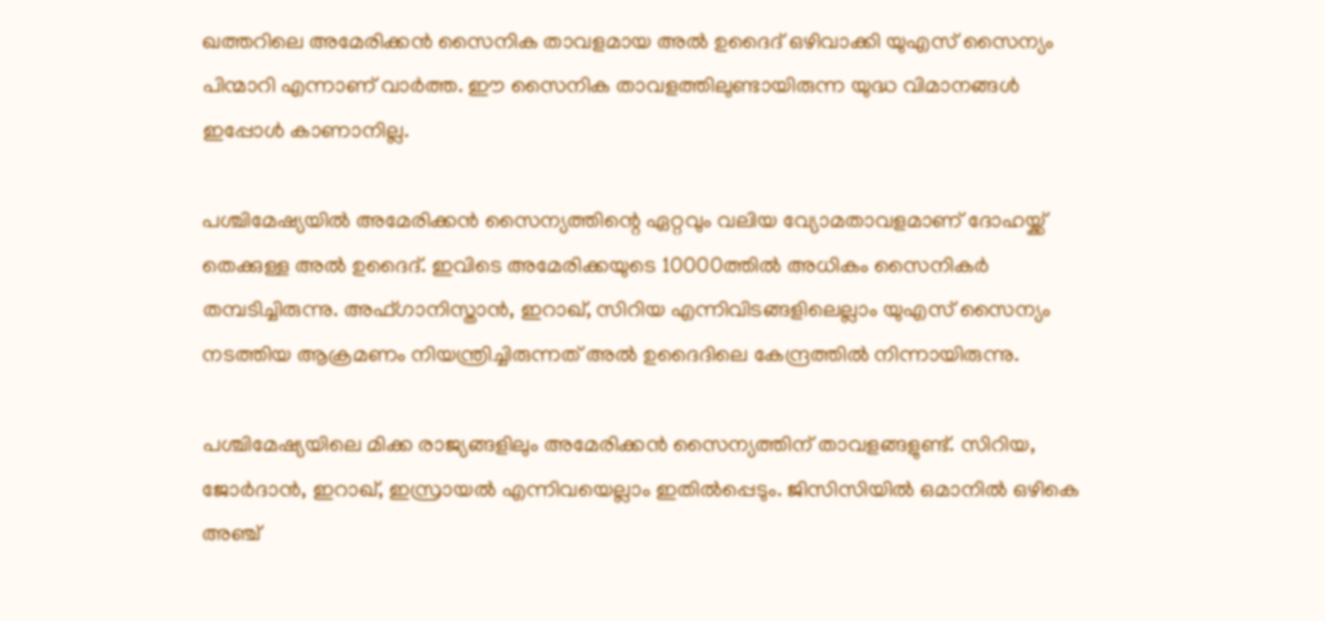ഖത്തറിലെ അമേരിക്കന്‍ സൈനിക താവളമായ അല്‍ ഉദൈദ് ഒഴിവാക്കി യുഎസ് സൈന്യം പിന്മാറി എന്നാണ് വാര്‍ത്ത. ഈ സൈനിക താവളത്തിലുണ്ടായിരുന്ന യുദ്ധ വിമാനങ്ങള്‍ ഇപ്പോള്‍ കാണാനില്ല.

പശ്ചിമേഷ്യയില്‍ അമേരിക്കന്‍ സൈന്യത്തിന്റെ ഏറ്റവും വലിയ വ്യോമതാവളമാണ് ദോഹയ്ക്ക് തെക്കുള്ള അല്‍ ഉദൈദ്. ഇവിടെ അമേരിക്കയുടെ 10000ത്തില്‍ അധികം സൈനികര്‍ തമ്പടിച്ചിരുന്നു. അഫ്ഗാനിസ്താന്‍, ഇറാഖ്, സിറിയ എന്നിവിടങ്ങളിലെല്ലാം യുഎസ് സൈന്യം നടത്തിയ ആക്രമണം നിയന്ത്രിച്ചിരുന്നത് അല്‍ ഉദൈദിലെ കേന്ദ്രത്തില്‍ നിന്നായിരുന്നു.

പശ്ചിമേഷ്യയിലെ മിക്ക രാജ്യങ്ങളിലും അമേരിക്കന്‍ സൈന്യത്തിന് താവളങ്ങളുണ്ട്. സിറിയ, ജോര്‍ദാന്‍, ഇറാഖ്, ഇസ്രായല്‍ എന്നിവയെല്ലാം ഇതില്‍പ്പെടും. ജിസിസിയില്‍ ഒമാനില്‍ ഒഴികെ അഞ്ച്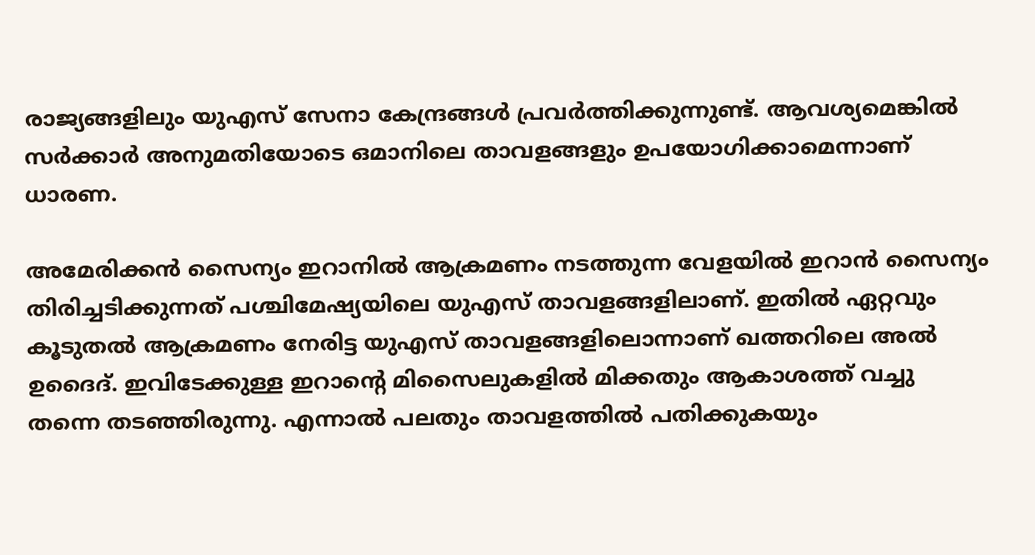രാജ്യങ്ങളിലും യുഎസ് സേനാ കേന്ദ്രങ്ങള്‍ പ്രവര്‍ത്തിക്കുന്നുണ്ട്. ആവശ്യമെങ്കില്‍ സര്‍ക്കാര്‍ അനുമതിയോടെ ഒമാനിലെ താവളങ്ങളും ഉപയോഗിക്കാമെന്നാണ് ധാരണ.

അമേരിക്കന്‍ സൈന്യം ഇറാനില്‍ ആക്രമണം നടത്തുന്ന വേളയില്‍ ഇറാന്‍ സൈന്യം തിരിച്ചടിക്കുന്നത് പശ്ചിമേഷ്യയിലെ യുഎസ് താവളങ്ങളിലാണ്. ഇതില്‍ ഏറ്റവും കൂടുതല്‍ ആക്രമണം നേരിട്ട യുഎസ് താവളങ്ങളിലൊന്നാണ് ഖത്തറിലെ അല്‍ ഉദൈദ്. ഇവിടേക്കുള്ള ഇറാന്റെ മിസൈലുകളില്‍ മിക്കതും ആകാശത്ത് വച്ചു തന്നെ തടഞ്ഞിരുന്നു. എന്നാല്‍ പലതും താവളത്തില്‍ പതിക്കുകയും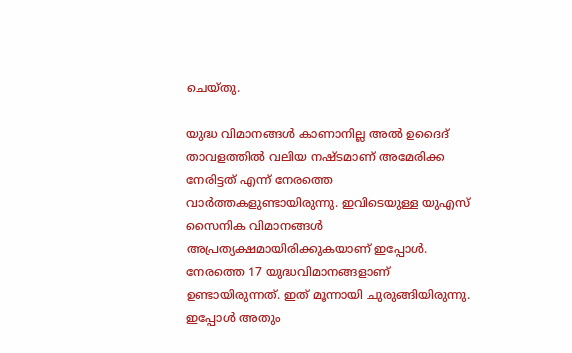ചെയ്തു.

യുദ്ധ വിമാനങ്ങള്‍ കാണാനില്ല അല്‍ ഉദൈദ് താവളത്തില്‍ വലിയ നഷ്ടമാണ് അമേരിക്ക നേരിട്ടത് എന്ന് നേരത്തെ വാര്‍ത്തകളുണ്ടായിരുന്നു. ഇവിടെയുള്ള യുഎസ് സൈനിക വിമാനങ്ങള്‍ അപ്രത്യക്ഷമായിരിക്കുകയാണ് ഇപ്പോള്‍. നേരത്തെ 17 യുദ്ധവിമാനങ്ങളാണ് ഉണ്ടായിരുന്നത്. ഇത് മൂന്നായി ചുരുങ്ങിയിരുന്നു. ഇപ്പോള്‍ അതും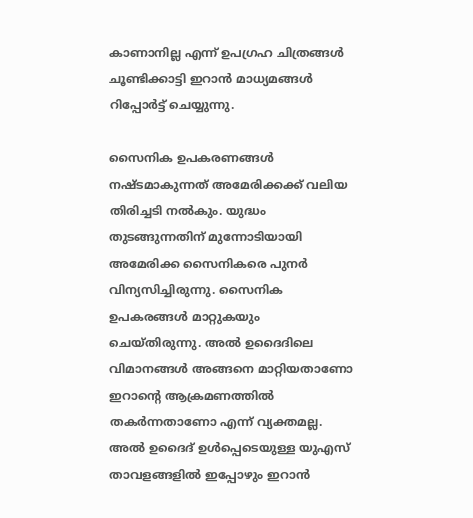കാണാനില്ല എന്ന് ഉപഗ്രഹ ചിത്രങ്ങള്‍ ചൂണ്ടിക്കാട്ടി ഇറാന്‍ മാധ്യമങ്ങള്‍ റിപ്പോര്‍ട്ട് ചെയ്യുന്നു.

സൈനിക ഉപകരണങ്ങള്‍ നഷ്ടമാകുന്നത് അമേരിക്കക്ക് വലിയ തിരിച്ചടി നല്‍കും. യുദ്ധം തുടങ്ങുന്നതിന് മുന്നോടിയായി അമേരിക്ക സൈനികരെ പുനര്‍ വിന്യസിച്ചിരുന്നു. സൈനിക ഉപകരങ്ങള്‍ മാറ്റുകയും ചെയ്തിരുന്നു. അല്‍ ഉദൈദിലെ വിമാനങ്ങള്‍ അങ്ങനെ മാറ്റിയതാണോ ഇറാന്റെ ആക്രമണത്തില്‍ തകര്‍ന്നതാണോ എന്ന് വ്യക്തമല്ല. അല്‍ ഉദൈദ് ഉള്‍പ്പെടെയുള്ള യുഎസ് താവളങ്ങളില്‍ ഇപ്പോഴും ഇറാന്‍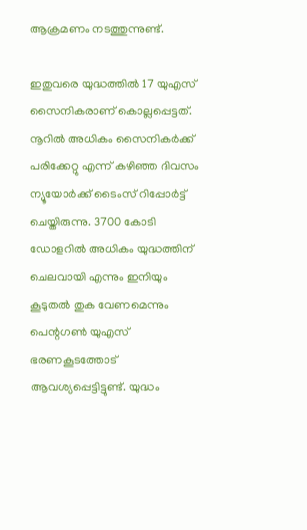ആക്രമണം നടത്തുന്നുണ്ട്.

ഇതുവരെ യുദ്ധത്തില്‍ 17 യുഎസ് സൈനികരാണ് കൊല്ലപ്പെട്ടത്. നൂറില്‍ അധികം സൈനികര്‍ക്ക് പരിക്കേറ്റു എന്ന് കഴിഞ്ഞ ദിവസം ന്യൂയോര്‍ക്ക് ടൈംസ് റിപ്പോര്‍ട്ട് ചെയ്തിരുന്നു. 3700 കോടി ഡോളറില്‍ അധികം യുദ്ധത്തിന് ചെലവായി എന്നും ഇനിയും കൂടുതല്‍ തുക വേണമെന്നും പെന്റഗണ്‍ യുഎസ് ഭരണകൂടത്തോട് ആവശ്യപ്പെട്ടിട്ടുണ്ട്. യുദ്ധം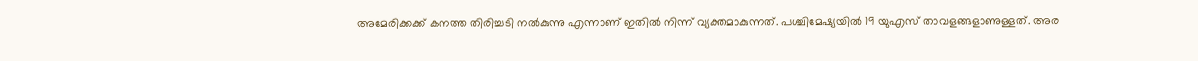അമേരിക്കക്ക് കനത്ത തിരിച്ചടി നല്‍കുന്നു എന്നാണ് ഇതില്‍ നിന്ന് വ്യക്തമാകുന്നത്. പശ്ചിമേഷ്യയില്‍ 19 യുഎസ് താവളങ്ങളാണുള്ളത്. അര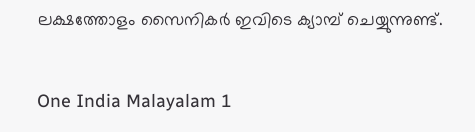ലക്ഷത്തോളം സൈനികര്‍ ഇവിടെ ക്യാമ്പ് ചെയ്യുന്നുണ്ട്.


One India Malayalam 1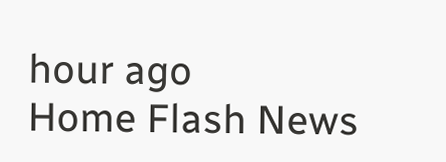hour ago
Home Flash News